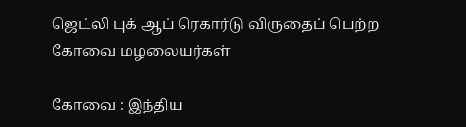ஜெட்லி புக் ஆப் ரெகார்டு விருதைப் பெற்ற கோவை மழலையர்கள்

கோவை : இந்திய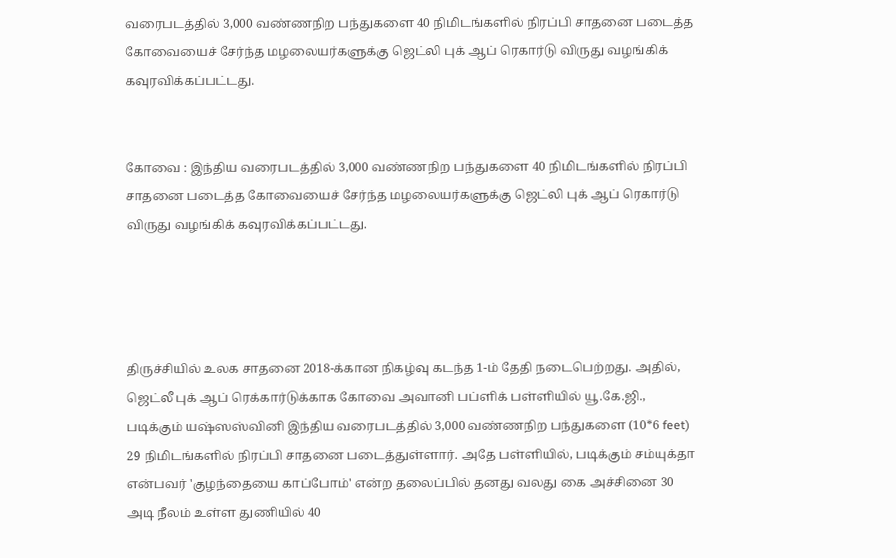வரைபடத்தில் 3,000 வண்ணநிற பந்துகளை 40 நிமிடங்களில் நிரப்பி சாதனை படைத்த கோவையைச் சேர்ந்த மழலையர்களுக்கு ஜெட்லி புக் ஆப் ரெகார்டு விருது வழங்கிக் கவுரவிக்கப்பட்டது.


கோவை : இந்திய வரைபடத்தில் 3,000 வண்ணநிற பந்துகளை 40 நிமிடங்களில் நிரப்பி சாதனை படைத்த கோவையைச் சேர்ந்த மழலையர்களுக்கு ஜெட்லி புக் ஆப் ரெகார்டு விருது வழங்கிக் கவுரவிக்கப்பட்டது.




திருச்சியில் உலக சாதனை 2018-க்கான நிகழ்வு கடந்த 1-ம் தேதி நடைபெற்றது. அதில், ஜெட்லீ புக் ஆப் ரெக்கார்டுக்காக கோவை அவானி பப்ளிக் பள்ளியில் யூ.கே.ஜி., படிக்கும் யஷ்ஸஸ்வினி இந்திய வரைபடத்தில் 3,000 வண்ணநிற பந்துகளை (10*6 feet) 29 நிமிடங்களில் நிரப்பி சாதனை படைத்துள்ளார். அதே பள்ளியில், படிக்கும் சம்யுக்தா என்பவர் 'குழந்தையை காப்போம்' என்ற தலைப்பில் தனது வலது கை அச்சினை 30 அடி நீலம் உள்ள துணியில் 40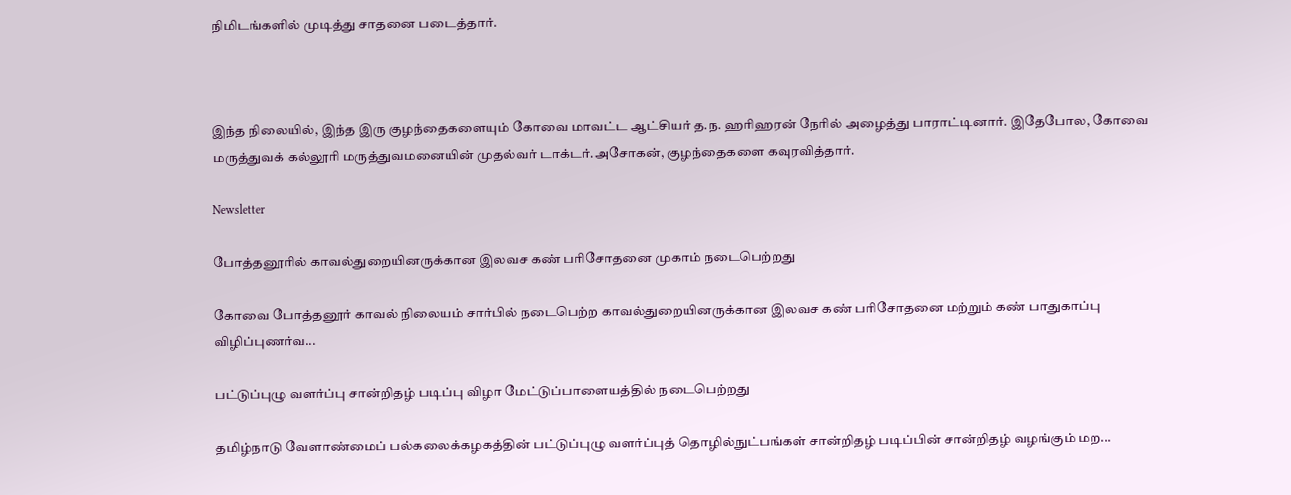நிமிடங்களில் முடித்து சாதனை படைத்தார்.



இந்த நிலையில், இந்த இரு குழந்தைகளையும் கோவை மாவட்ட ஆட்சியர் த.ந. ஹரிஹரன் நேரில் அழைத்து பாராட்டினார். இதேபோல, கோவை மருத்துவக் கல்லூரி மருத்துவமனையின் முதல்வர் டாக்டர்.அசோகன், குழந்தைகளை கவுரவித்தார்.

Newsletter

போத்தனூரில் காவல்துறையினருக்கான இலவச கண் பரிசோதனை முகாம் நடைபெற்றது

கோவை போத்தனூர் காவல் நிலையம் சார்பில் நடைபெற்ற காவல்துறையினருக்கான இலவச கண் பரிசோதனை மற்றும் கண் பாதுகாப்பு விழிப்புணர்வ...

பட்டுப்புழு வளர்ப்பு சான்றிதழ் படிப்பு விழா மேட்டுப்பாளையத்தில் நடைபெற்றது

தமிழ்நாடு வேளாண்மைப் பல்கலைக்கழகத்தின் பட்டுப்புழு வளர்ப்புத் தொழில்நுட்பங்கள் சான்றிதழ் படிப்பின் சான்றிதழ் வழங்கும் மற...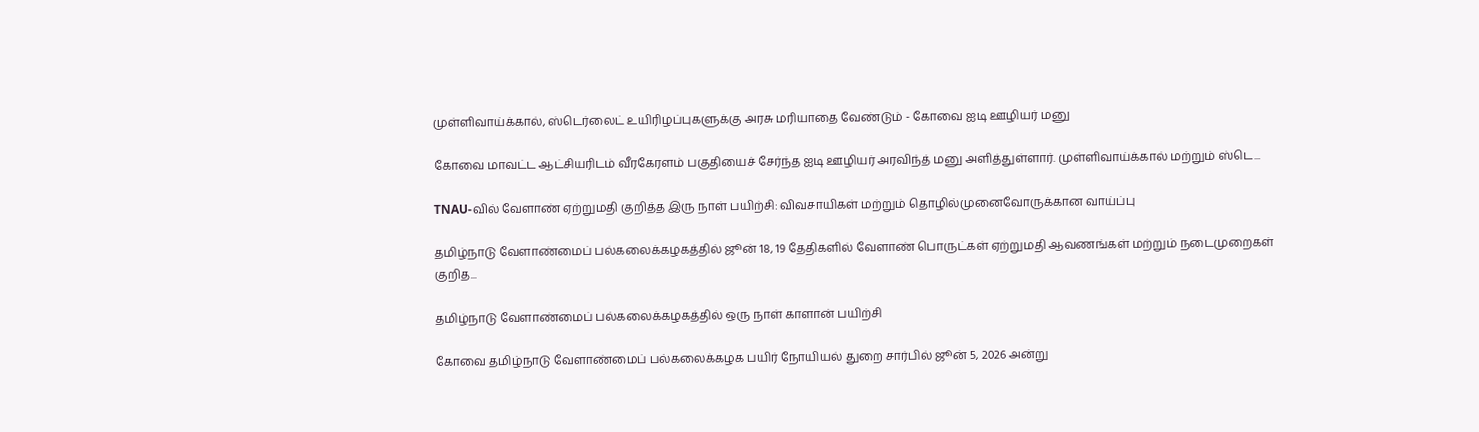முள்ளிவாய்க்கால், ஸ்டெர்லைட் உயிரிழப்புகளுக்கு அரசு மரியாதை வேண்டும் - கோவை ஐடி ஊழியர் மனு

கோவை மாவட்ட ஆட்சியரிடம் வீரகேரளம் பகுதியைச் சேர்ந்த ஐடி ஊழியர் அரவிந்த் மனு அளித்துள்ளார். முள்ளிவாய்க்கால் மற்றும் ஸ்டெ...

TNAU-வில் வேளாண் ஏற்றுமதி குறித்த இரு நாள் பயிற்சி: விவசாயிகள் மற்றும் தொழில்முனைவோருக்கான வாய்ப்பு

தமிழ்நாடு வேளாண்மைப் பல்கலைக்கழகத்தில் ஜூன் 18, 19 தேதிகளில் வேளாண் பொருட்கள் ஏற்றுமதி ஆவணங்கள் மற்றும் நடைமுறைகள் குறித...

தமிழ்நாடு வேளாண்மைப் பல்கலைக்கழகத்தில் ஒரு நாள் காளான் பயிற்சி

கோவை தமிழ்நாடு வேளாண்மைப் பல்கலைக்கழக பயிர் நோயியல் துறை சார்பில் ஜூன் 5, 2026 அன்று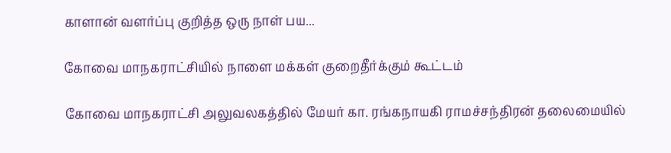காளான் வளர்ப்பு குறித்த ஒரு நாள் பய...

கோவை மாநகராட்சியில் நாளை மக்கள் குறைதீர்க்கும் கூட்டம்

கோவை மாநகராட்சி அலுவலகத்தில் மேயர் கா. ரங்கநாயகி ராமச்சந்திரன் தலைமையில்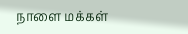நாளை மக்கள்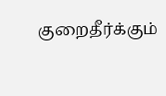குறைதீர்க்கும்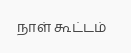நாள் கூட்டம்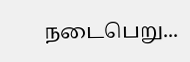நடைபெறு...